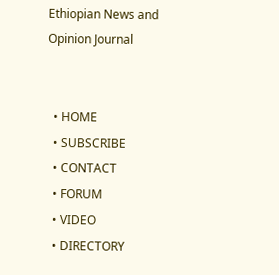Ethiopian News and Opinion Journal


  • HOME
  • SUBSCRIBE
  • CONTACT
  • FORUM
  • VIDEO
  • DIRECTORY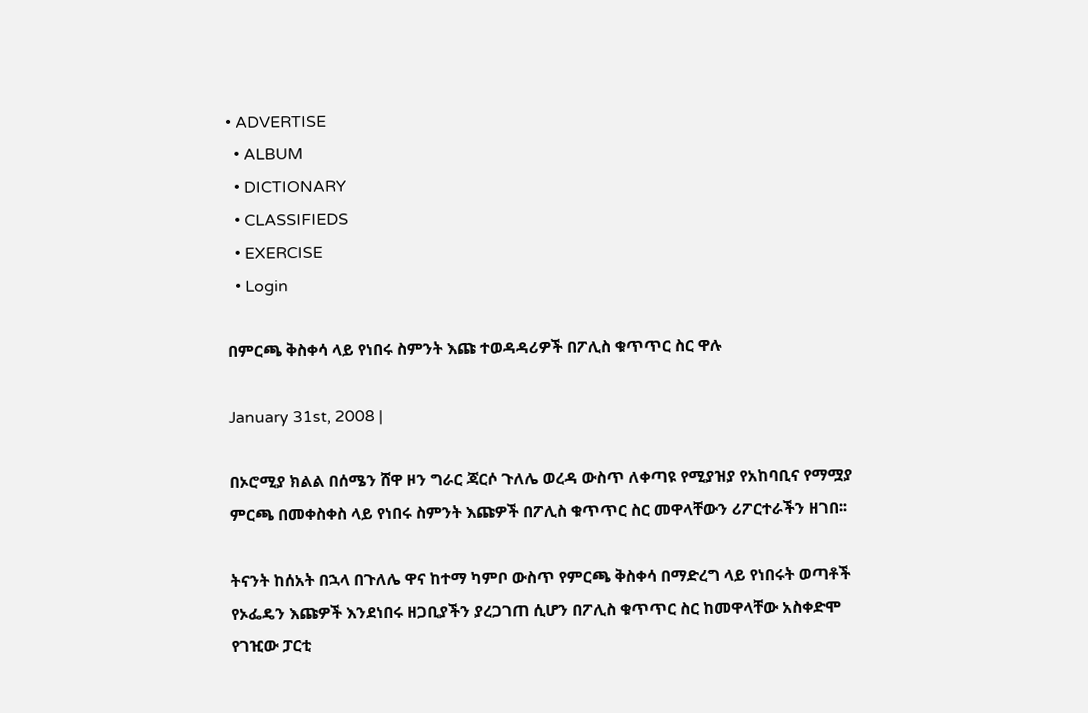• ADVERTISE
  • ALBUM
  • DICTIONARY
  • CLASSIFIEDS
  • EXERCISE
  • Login

በምርጫ ቅስቀሳ ላይ የነበሩ ስምንት እጩ ተወዳዳሪዎች በፖሊስ ቁጥጥር ስር ዋሉ

January 31st, 2008 |

በኦሮሚያ ክልል በሰሜን ሸዋ ዞን ግራር ጃርሶ ጉለሌ ወረዳ ውስጥ ለቀጣዩ የሚያዝያ የአከባቢና የማሟያ ምርጫ በመቀስቀስ ላይ የነበሩ ስምንት እጩዎች በፖሊስ ቁጥጥር ስር መዋላቸውን ሪፖርተራችን ዘገበ፡፡

ትናንት ከሰአት በኋላ በጉለሌ ዋና ከተማ ካምቦ ውስጥ የምርጫ ቅስቀሳ በማድረግ ላይ የነበሩት ወጣቶች የኦፌዴን እጩዎች እንደነበሩ ዘጋቢያችን ያረጋገጠ ሲሆን በፖሊስ ቁጥጥር ስር ከመዋላቸው አስቀድሞ የገዢው ፓርቲ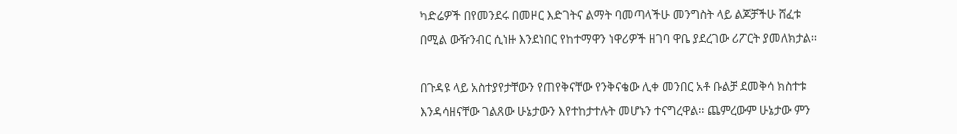ካድሬዎች በየመንደሩ በመዞር እድገትና ልማት ባመጣላችሁ መንግስት ላይ ልጆቻችሁ ሸፈቱ በሚል ውዥንብር ሲነዙ እንደነበር የከተማዋን ነዋሪዎች ዘገባ ዋቤ ያደረገው ሪፖርት ያመለክታል፡፡

በጉዳዩ ላይ አስተያየታቸውን የጠየቅናቸው የንቅናቄው ሊቀ መንበር አቶ ቡልቻ ደመቅሳ ክስተቱ እንዳሳዘናቸው ገልጸው ሁኔታውን እየተከታተሉት መሆኑን ተናግረዋል፡፡ ጨምረውም ሁኔታው ምን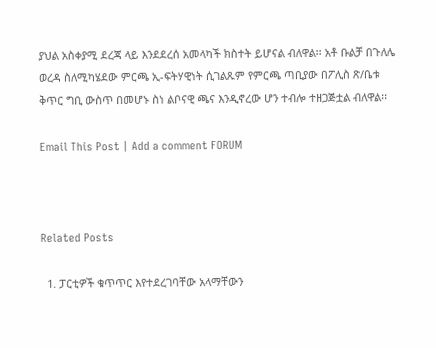ያህል አስቀያሚ ደረጃ ላይ እንደደረሰ አመላካች ክስተት ይሆናል ብለዋል፡፡ አቶ ቡልቻ በጉለሌ ወረዳ ስለሚካሄደው ምርጫ ኢ-ፍትሃዊነት ሲገልጹም የምርጫ ጣቢያው በፖሊስ ጽ/ቤቱ ቅጥር ግቢ ውስጥ በመሆኑ ስነ ልቦናዊ ጫና እንዲኖረው ሆን ተብሎ ተዘጋጅቷል ብለዋል፡፡

Email This Post | Add a comment FORUM



Related Posts

  1. ፓርቲዎች ቁጥጥር እየተደረገባቸው አላማቸውን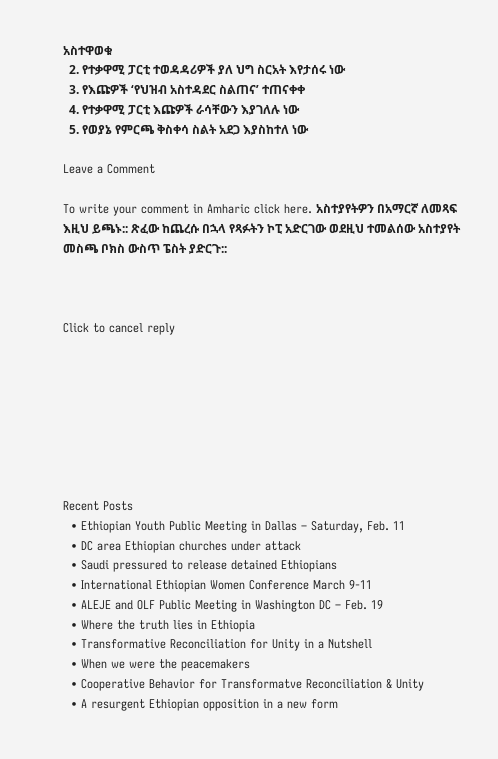አስተዋወቁ
  2. የተቃዋሚ ፓርቲ ተወዳዳሪዎች ያለ ህግ ስርአት እየታሰሩ ነው
  3. የእጩዎች ‘የህዝብ አስተዳደር ስልጠና’ ተጠናቀቀ
  4. የተቃዋሚ ፓርቲ እጩዎች ራሳቸውን እያገለሉ ነው
  5. የወያኔ የምርጫ ቅስቀሳ ስልት አደጋ እያስከተለ ነው

Leave a Comment

To write your comment in Amharic click here. አስተያየትዎን በአማርኛ ለመጻፍ እዚህ ይጫኑ:: ጽፈው ከጨረሱ በኋላ የጻፉትን ኮፒ አድርገው ወደዚህ ተመልሰው አስተያየት መስጫ ቦክስ ውስጥ ፔስት ያድርጉ::



Click to cancel reply








Recent Posts
  • Ethiopian Youth Public Meeting in Dallas – Saturday, Feb. 11
  • DC area Ethiopian churches under attack
  • Saudi pressured to release detained Ethiopians
  • International Ethiopian Women Conference March 9-11
  • ALEJE and OLF Public Meeting in Washington DC – Feb. 19
  • Where the truth lies in Ethiopia
  • Transformative Reconciliation for Unity in a Nutshell
  • When we were the peacemakers
  • Cooperative Behavior for Transformatve Reconciliation & Unity
  • A resurgent Ethiopian opposition in a new form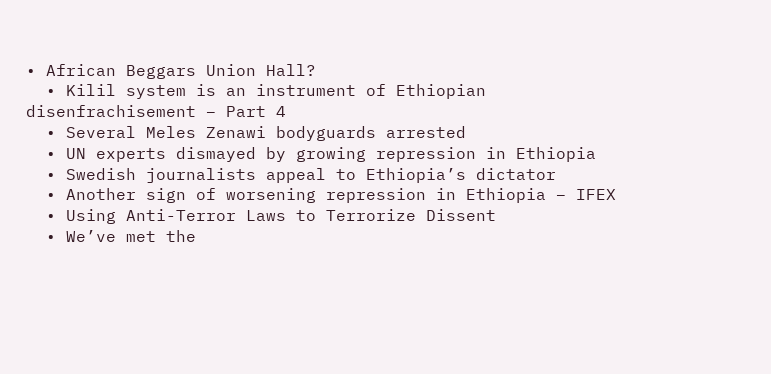• African Beggars Union Hall?
  • Kilil system is an instrument of Ethiopian disenfrachisement – Part 4
  • Several Meles Zenawi bodyguards arrested
  • UN experts dismayed by growing repression in Ethiopia
  • Swedish journalists appeal to Ethiopia’s dictator
  • Another sign of worsening repression in Ethiopia – IFEX
  • Using Anti-Terror Laws to Terrorize Dissent
  • We’ve met the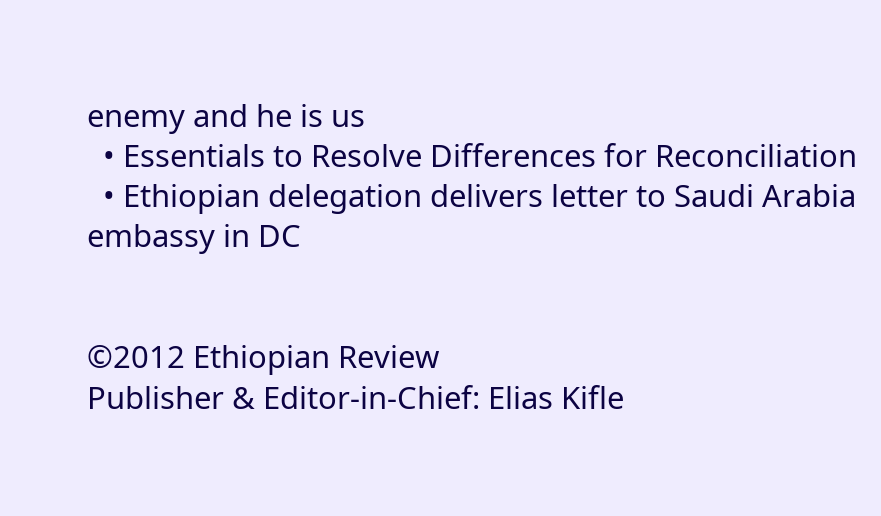enemy and he is us
  • Essentials to Resolve Differences for Reconciliation
  • Ethiopian delegation delivers letter to Saudi Arabia embassy in DC


©2012 Ethiopian Review
Publisher & Editor-in-Chief: Elias Kifle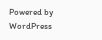Powered by WordPress